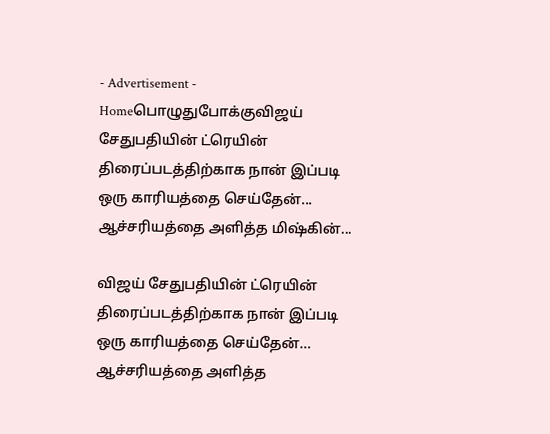- Advertisement -
Homeபொழுதுபோக்குவிஜய் சேதுபதியின் ட்ரெயின் திரைப்படத்திற்காக நான் இப்படி ஒரு காரியத்தை செய்தேன்... ஆச்சரியத்தை அளித்த மிஷ்கின்...

விஜய் சேதுபதியின் ட்ரெயின் திரைப்படத்திற்காக நான் இப்படி ஒரு காரியத்தை செய்தேன்… ஆச்சரியத்தை அளித்த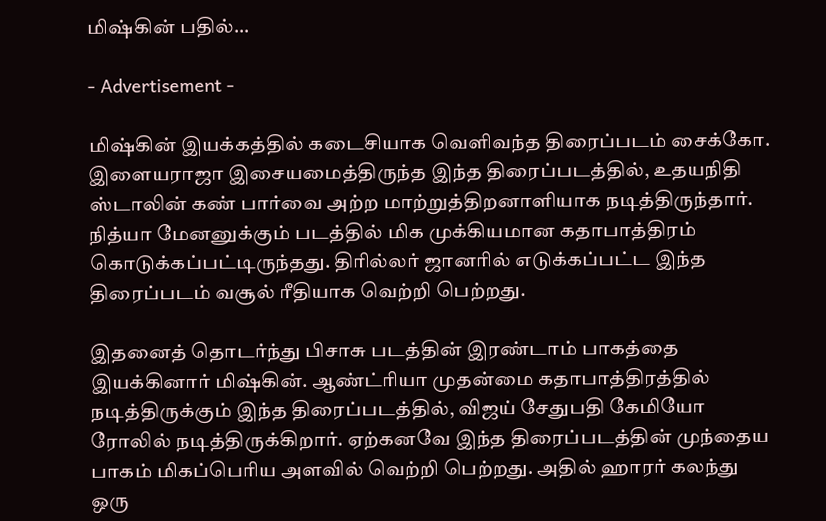மிஷ்கின் பதில்…

- Advertisement -

மிஷ்கின் இயக்கத்தில் கடைசியாக வெளிவந்த திரைப்படம் சைக்கோ. இளையராஜா இசையமைத்திருந்த இந்த திரைப்படத்தில், உதயநிதி ஸ்டாலின் கண் பார்வை அற்ற மாற்றுத்திறனாளியாக நடித்திருந்தார். நித்யா மேனனுக்கும் படத்தில் மிக முக்கியமான கதாபாத்திரம் கொடுக்கப்பட்டிருந்தது. திரில்லர் ஜானரில் எடுக்கப்பட்ட இந்த திரைப்படம் வசூல் ரீதியாக வெற்றி பெற்றது.

இதனைத் தொடர்ந்து பிசாசு படத்தின் இரண்டாம் பாகத்தை இயக்கினார் மிஷ்கின். ஆண்ட்ரியா முதன்மை கதாபாத்திரத்தில் நடித்திருக்கும் இந்த திரைப்படத்தில், விஜய் சேதுபதி கேமியோ ரோலில் நடித்திருக்கிறார். ஏற்கனவே இந்த திரைப்படத்தின் முந்தைய பாகம் மிகப்பெரிய அளவில் வெற்றி பெற்றது. அதில் ஹாரர் கலந்து ஒரு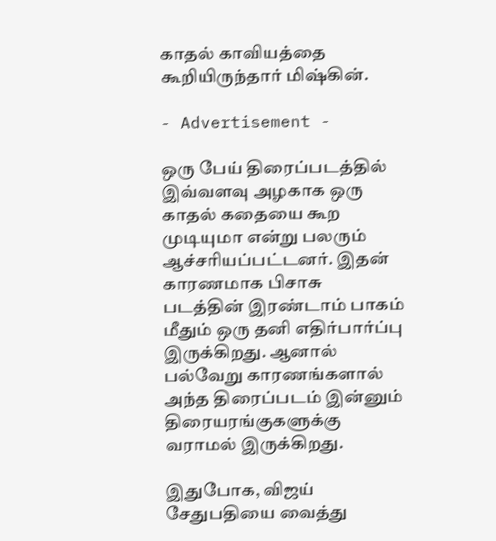காதல் காவியத்தை கூறியிருந்தார் மிஷ்கின்.

- Advertisement -

ஒரு பேய் திரைப்படத்தில் இவ்வளவு அழகாக ஒரு காதல் கதையை கூற முடியுமா என்று பலரும் ஆச்சரியப்பட்டனர். இதன் காரணமாக பிசாசு படத்தின் இரண்டாம் பாகம் மீதும் ஒரு தனி எதிர்பார்ப்பு இருக்கிறது. ஆனால் பல்வேறு காரணங்களால் அந்த திரைப்படம் இன்னும் திரையரங்குகளுக்கு வராமல் இருக்கிறது.

இதுபோக, விஜய் சேதுபதியை வைத்து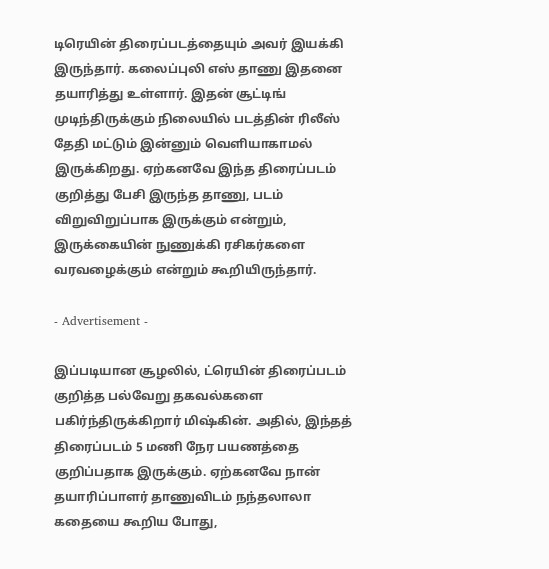டிரெயின் திரைப்படத்தையும் அவர் இயக்கி இருந்தார். கலைப்புலி எஸ் தாணு இதனை தயாரித்து உள்ளார். இதன் சூட்டிங் முடிந்திருக்கும் நிலையில் படத்தின் ரிலீஸ் தேதி மட்டும் இன்னும் வெளியாகாமல் இருக்கிறது. ஏற்கனவே இந்த திரைப்படம் குறித்து பேசி இருந்த தாணு, படம் விறுவிறுப்பாக இருக்கும் என்றும், இருக்கையின் நுணுக்கி ரசிகர்களை வரவழைக்கும் என்றும் கூறியிருந்தார்.

- Advertisement -

இப்படியான சூழலில், ட்ரெயின் திரைப்படம் குறித்த பல்வேறு தகவல்களை பகிர்ந்திருக்கிறார் மிஷ்கின். அதில், இந்தத் திரைப்படம் 5 மணி நேர பயணத்தை குறிப்பதாக இருக்கும். ஏற்கனவே நான் தயாரிப்பாளர் தாணுவிடம் நந்தலாலா கதையை கூறிய போது,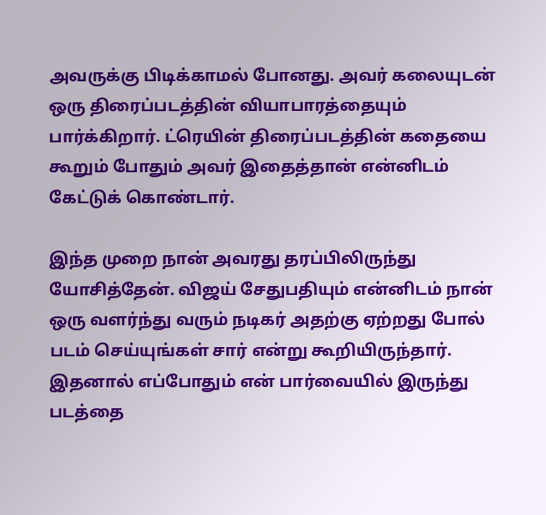அவருக்கு பிடிக்காமல் போனது. அவர் கலையுடன் ஒரு திரைப்படத்தின் வியாபாரத்தையும் பார்க்கிறார். ட்ரெயின் திரைப்படத்தின் கதையை கூறும் போதும் அவர் இதைத்தான் என்னிடம் கேட்டுக் கொண்டார்.

இந்த முறை நான் அவரது தரப்பிலிருந்து யோசித்தேன். விஜய் சேதுபதியும் என்னிடம் நான் ஒரு வளர்ந்து வரும் நடிகர் அதற்கு ஏற்றது போல் படம் செய்யுங்கள் சார் என்று கூறியிருந்தார். இதனால் எப்போதும் என் பார்வையில் இருந்து படத்தை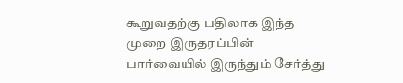கூறுவதற்கு பதிலாக இந்த முறை இருதரப்பின் பார்வையில் இருந்தும் சேர்த்து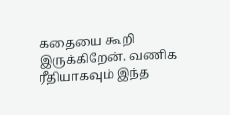கதையை கூறி இருக்கிறேன். வணிக ரீதியாகவும் இந்த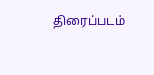திரைப்படம்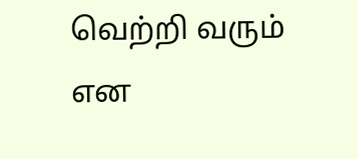வெற்றி வரும் என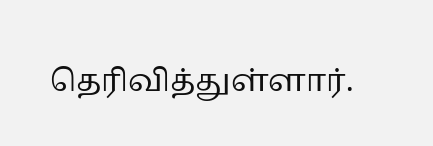தெரிவித்துள்ளார்.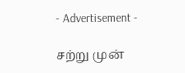- Advertisement -

சற்று முன்